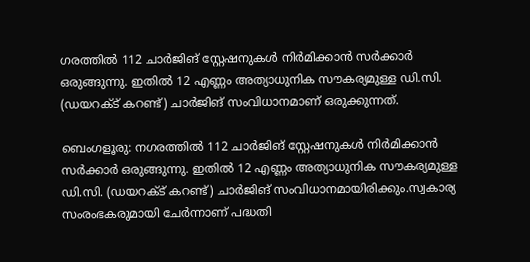ഗരത്തില്‍ 112 ചാര്‍ജിങ് സ്റ്റേഷനുകള്‍ നിര്‍മിക്കാന്‍ സര്‍ക്കാര്‍ ഒരുങ്ങുന്നു. ഇതില്‍ 12 എണ്ണം അത്യാധുനിക സൗകര്യമുള്ള ഡി.സി. (ഡയറക്ട് കറണ്ട്) ചാര്‍ജിങ് സംവിധാനമാണ് ഒരുക്കുന്നത്.

ബെംഗളൂരു: നഗരത്തില്‍ 112 ചാര്‍ജിങ് സ്റ്റേഷനുകള്‍ നിര്‍മിക്കാന്‍ സര്‍ക്കാര്‍ ഒരുങ്ങുന്നു. ഇതില്‍ 12 എണ്ണം അത്യാധുനിക സൗകര്യമുള്ള ഡി.സി. (ഡയറക്ട് കറണ്ട്) ചാര്‍ജിങ് സംവിധാനമായിരിക്കും.സ്വകാര്യ സംരംഭകരുമായി ചേര്‍ന്നാണ് പദ്ധതി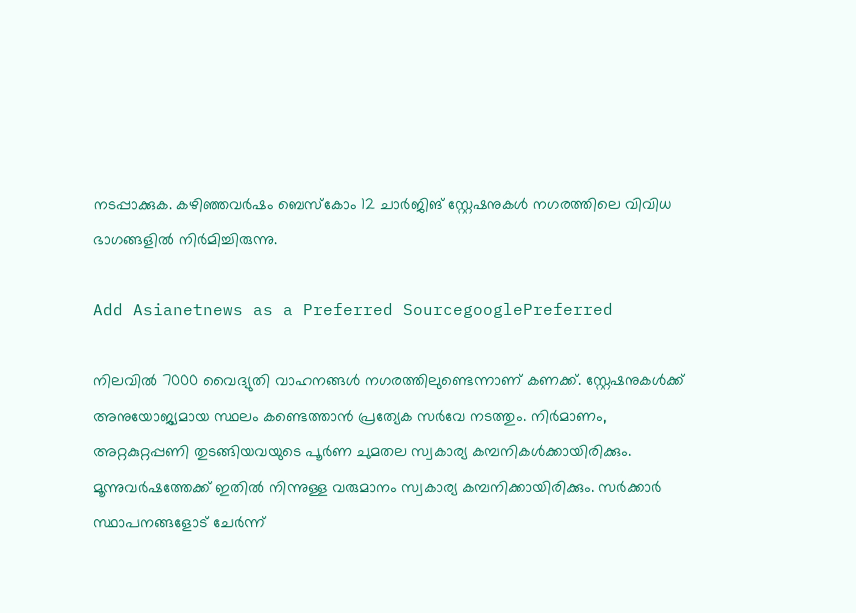നടപ്പാക്കുക. കഴിഞ്ഞവര്‍ഷം ബെസ്‌കോം 12 ചാര്‍ജിങ് സ്റ്റേഷനുകള്‍ നഗരത്തിലെ വിവിധ ഭാഗങ്ങളില്‍ നിര്‍മിച്ചിരുന്നു.

Add Asianetnews as a Preferred SourcegooglePreferred

നിലവില്‍ 7000 വൈദ്യുതി വാഹനങ്ങള്‍ നഗരത്തിലുണ്ടെന്നാണ് കണക്ക്. സ്റ്റേഷനുകള്‍ക്ക് അനുയോജ്യമായ സ്ഥലം കണ്ടെത്താന്‍ പ്രത്യേക സര്‍വേ നടത്തും. നിര്‍മാണം, അറ്റകുറ്റപ്പണി തുടങ്ങിയവയുടെ പൂര്‍ണ ചുമതല സ്വകാര്യ കമ്പനികള്‍ക്കായിരിക്കും. മൂന്നുവര്‍ഷത്തേക്ക് ഇതില്‍ നിന്നുള്ള വരുമാനം സ്വകാര്യ കമ്പനിക്കായിരിക്കും. സര്‍ക്കാര്‍ സ്ഥാപനങ്ങളോട് ചേര്‍ന്ന്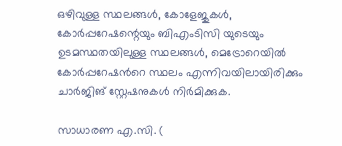ഒഴിവുള്ള സ്ഥലങ്ങള്‍, കോളേജുകള്‍, കോര്‍പ്പറേഷന്റെയും ബിഎംടിസി യുടെയും ഉടമസ്ഥതയിലുള്ള സ്ഥലങ്ങള്‍, മെട്രോറെയില്‍ കോര്‍പ്പറേഷന്‍റെ സ്ഥലം എന്നിവയിലായിരിക്കും ചാര്‍ജിങ് സ്റ്റേഷനുകള്‍ നിര്‍മിക്കുക.

സാധാരണ എ.സി. (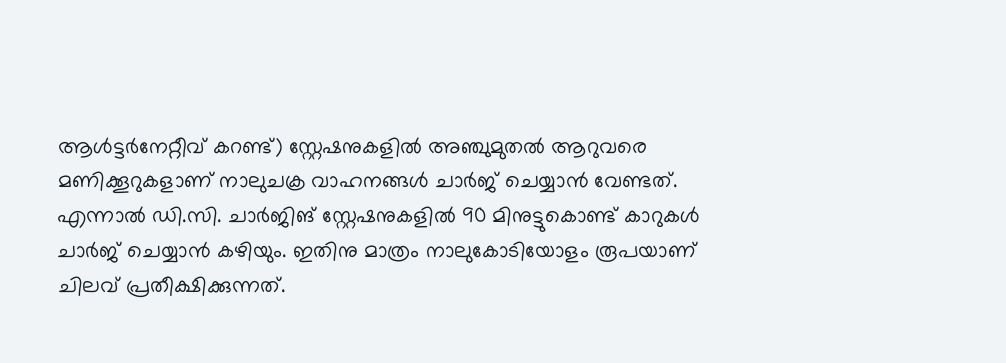ആള്‍ട്ടര്‍നേറ്റീവ് കറണ്ട്) സ്റ്റേഷനുകളില്‍ അഞ്ചുമുതല്‍ ആറുവരെ മണിക്കൂറുകളാണ് നാലുചക്ര വാഹനങ്ങള്‍ ചാര്‍ജ് ചെയ്യാന്‍ വേണ്ടത്. എന്നാല്‍ ഡി.സി. ചാര്‍ജിങ് സ്റ്റേഷനുകളില്‍ 90 മിനുട്ടുകൊണ്ട് കാറുകള്‍ ചാര്‍ജ് ചെയ്യാന്‍ കഴിയും. ഇതിനു മാത്രം നാലുകോടിയോളം രൂപയാണ് ചിലവ് പ്രതീക്ഷിക്കുന്നത്.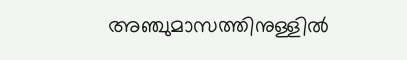അഞ്ചുമാസത്തിനുള്ളില്‍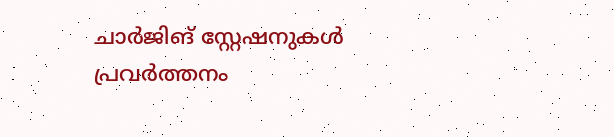ചാര്‍ജിങ് സ്റ്റേഷനുകള്‍ പ്രവര്‍ത്തനം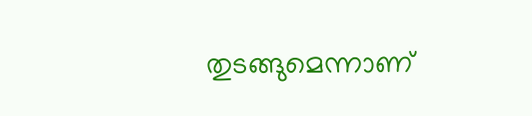തുടങ്ങുമെന്നാണ്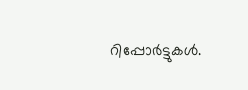റിപ്പോര്‍ട്ടുകള്‍.